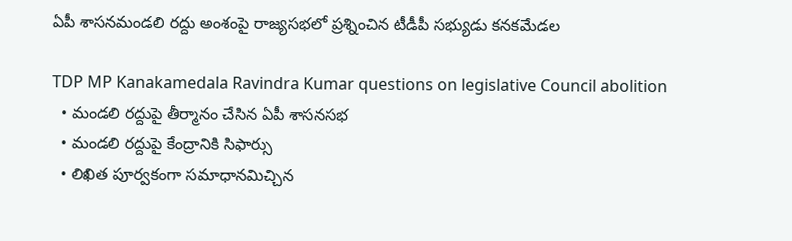ఏపీ శాసనమండలి రద్దు అంశంపై రాజ్యసభలో ప్రశ్నించిన టీడీపీ సభ్యుడు కనకమేడల

TDP MP Kanakamedala Ravindra Kumar questions on legislative Council abolition
  • మండలి రద్దుపై తీర్మానం చేసిన ఏపీ శాసనసభ
  • మండలి రద్దుపై కేంద్రానికి సిఫార్సు
  • లిఖిత పూర్వకంగా సమాధానమిచ్చిన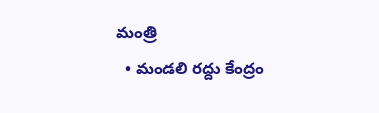మంత్రి
  • మండలి రద్దు కేంద్రం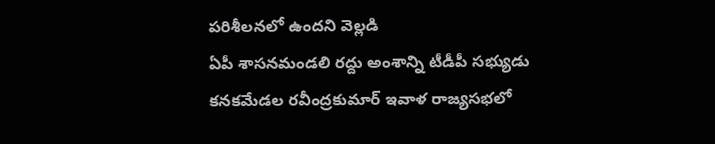పరిశీలనలో ఉందని వెల్లడి
ఏపీ శాసనమండలి రద్దు అంశాన్ని టీడీపీ సభ్యుడు కనకమేడల రవీంద్రకుమార్ ఇవాళ రాజ్యసభలో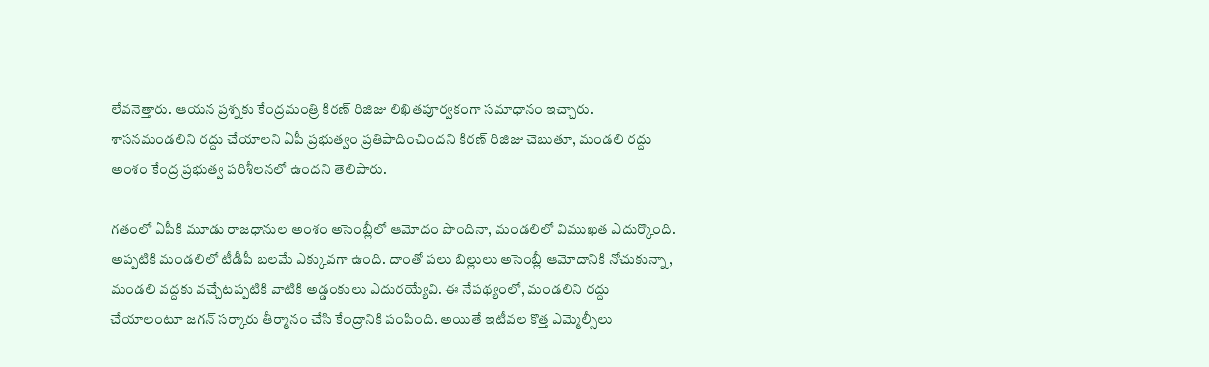లేవనెత్తారు. ఆయన ప్రశ్నకు కేంద్రమంత్రి కిరణ్ రిజిజు లిఖితపూర్వకంగా సమాధానం ఇచ్చారు. శాసనమండలిని రద్దు చేయాలని ఏపీ ప్రభుత్వం ప్రతిపాదించిందని కిరణ్ రిజిజు చెబుతూ, మండలి రద్దు అంశం కేంద్ర ప్రభుత్వ పరిశీలనలో ఉందని తెలిపారు.

గతంలో ఏపీకి మూడు రాజధానుల అంశం అసెంబ్లీలో ఆమోదం పొందినా, మండలిలో విముఖత ఎదుర్కొంది. అప్పటికి మండలిలో టీడీపీ బలమే ఎక్కువగా ఉంది. దాంతో పలు బిల్లులు అసెంబ్లీ ఆమోదానికి నోచుకున్నా, మండలి వద్దకు వచ్చేటప్పటికి వాటికి అడ్డంకులు ఎదురయ్యేవి. ఈ నేపథ్యంలో, మండలిని రద్దు చేయాలంటూ జగన్ సర్కారు తీర్మానం చేసి కేంద్రానికి పంపింది. అయితే ఇటీవల కొత్త ఎమ్మెల్సీలు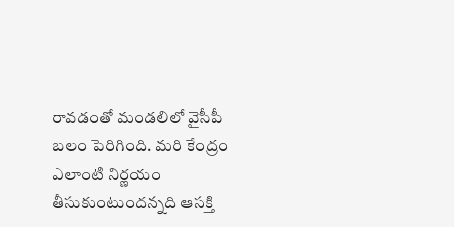రావడంతో మండలిలో వైసీపీ బలం పెరిగింది. మరి కేంద్రం ఎలాంటి నిర్ణయం తీసుకుంటుందన్నది ఆసక్తి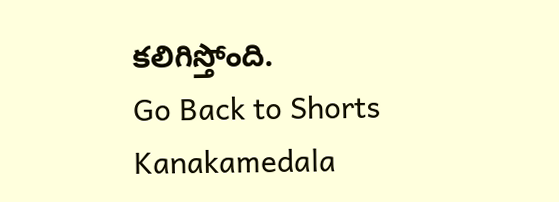కలిగిస్తోంది.
Go Back to Shorts
Kanakamedala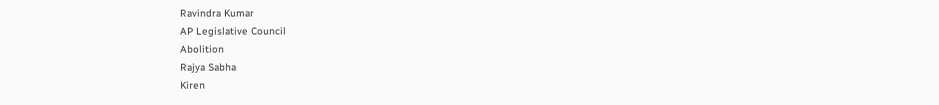Ravindra Kumar
AP Legislative Council
Abolition
Rajya Sabha
Kiren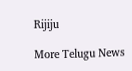Rijiju

More Telugu News